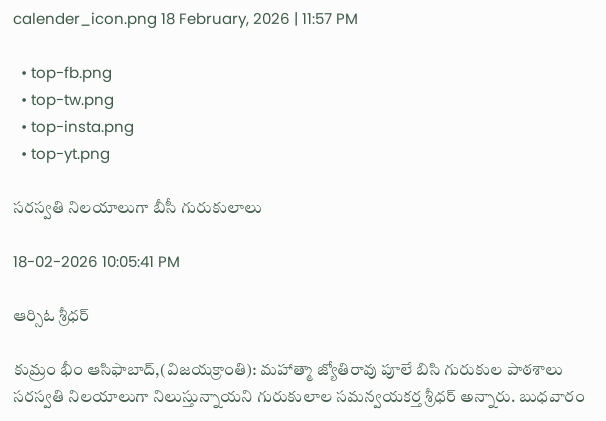calender_icon.png 18 February, 2026 | 11:57 PM

  • top-fb.png
  • top-tw.png
  • top-insta.png
  • top-yt.png

సరస్వతి నిలయాలుగా బీసీ గురుకులాలు

18-02-2026 10:05:41 PM

ఆర్సిఓ శ్రీధర్

కుమ్రం భీం ఆసిఫాబాద్,(విజయక్రాంతి): మహాత్మా జ్యోతిరావు పూలే బిసి గురుకుల పాఠశాలు సరస్వతి నిలయాలుగా నిలుస్తున్నాయని గురుకులాల సమన్వయకర్త శ్రీధర్ అన్నారు. బుధవారం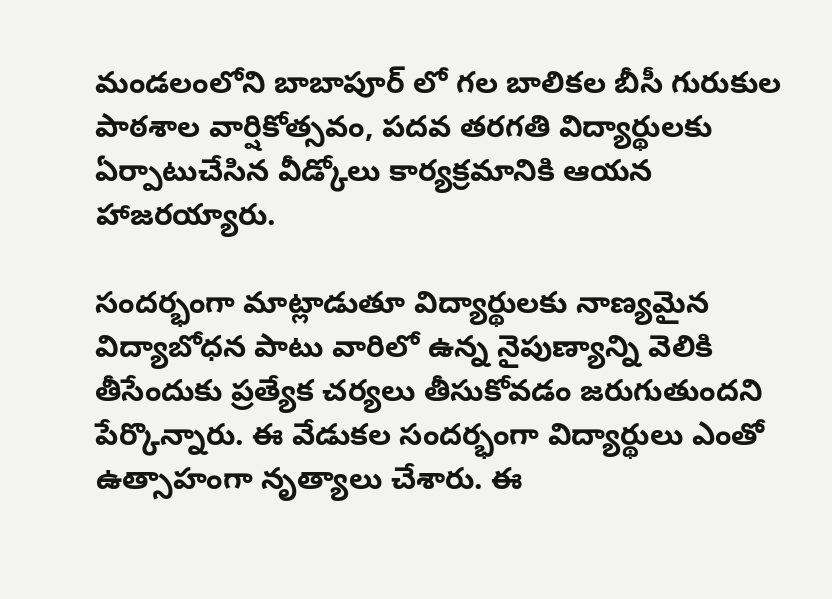మండలంలోని బాబాపూర్ లో గల బాలికల బీసీ గురుకుల పాఠశాల వార్షికోత్సవం, పదవ తరగతి విద్యార్థులకు ఏర్పాటుచేసిన వీడ్కోలు కార్యక్రమానికి ఆయన హాజరయ్యారు.

సందర్భంగా మాట్లాడుతూ విద్యార్థులకు నాణ్యమైన విద్యాబోధన పాటు వారిలో ఉన్న నైపుణ్యాన్ని వెలికి తీసేందుకు ప్రత్యేక చర్యలు తీసుకోవడం జరుగుతుందని పేర్కొన్నారు. ఈ వేడుకల సందర్భంగా విద్యార్థులు ఎంతో ఉత్సాహంగా నృత్యాలు చేశారు. ఈ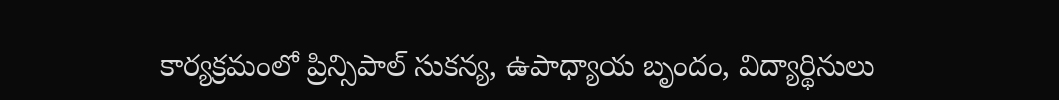కార్యక్రమంలో ప్రిన్సిపాల్ సుకన్య, ఉపాధ్యాయ బృందం, విద్యార్థినులు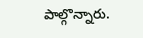పాల్గొన్నారు.